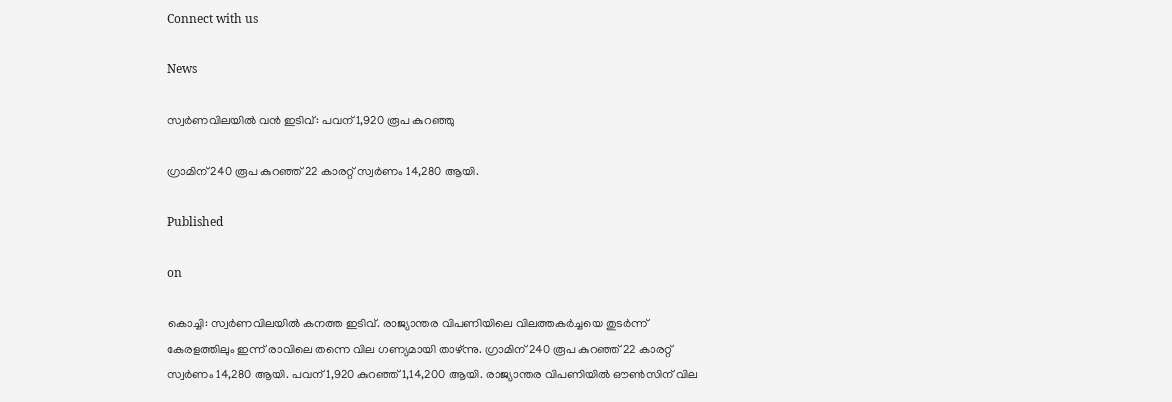Connect with us

News

സ്വര്‍ണവിലയില്‍ വന്‍ ഇടിവ്: പവന് 1,920 രൂപ കുറഞ്ഞു

ഗ്രാമിന് 240 രൂപ കുറഞ്ഞ് 22 കാരറ്റ് സ്വര്‍ണം 14,280 ആയി.

Published

on

കൊച്ചി: സ്വര്‍ണവിലയില്‍ കനത്ത ഇടിവ്. രാജ്യാന്തര വിപണിയിലെ വിലത്തകര്‍ച്ചയെ തുടര്‍ന്ന് കേരളത്തിലും ഇന്ന് രാവിലെ തന്നെ വില ഗണ്യമായി താഴ്ന്നു. ഗ്രാമിന് 240 രൂപ കുറഞ്ഞ് 22 കാരറ്റ് സ്വര്‍ണം 14,280 ആയി. പവന് 1,920 കുറഞ്ഞ് 1,14,200 ആയി. രാജ്യാന്തര വിപണിയില്‍ ഔണ്‍സിന് വില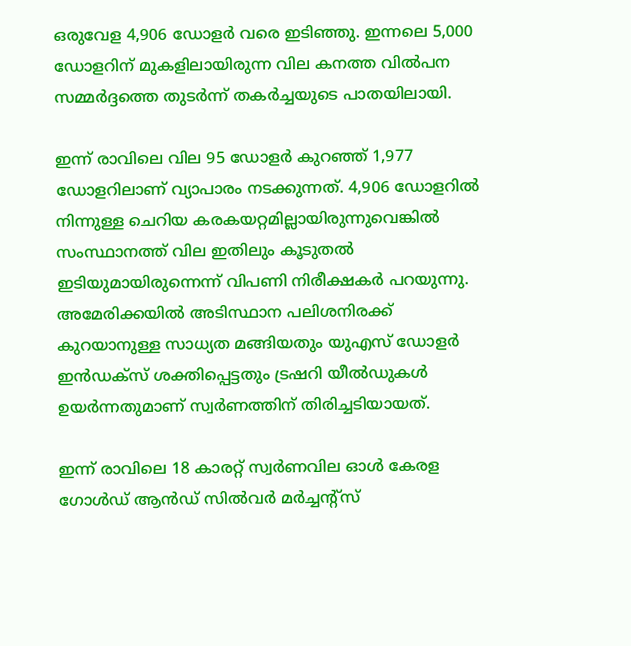ഒരുവേള 4,906 ഡോളര്‍ വരെ ഇടിഞ്ഞു. ഇന്നലെ 5,000 ഡോളറിന് മുകളിലായിരുന്ന വില കനത്ത വില്‍പന സമ്മര്‍ദ്ദത്തെ തുടര്‍ന്ന് തകര്‍ച്ചയുടെ പാതയിലായി.

ഇന്ന് രാവിലെ വില 95 ഡോളര്‍ കുറഞ്ഞ് 1,977 ഡോളറിലാണ് വ്യാപാരം നടക്കുന്നത്. 4,906 ഡോളറില്‍ നിന്നുള്ള ചെറിയ കരകയറ്റമില്ലായിരുന്നുവെങ്കില്‍ സംസ്ഥാനത്ത് വില ഇതിലും കൂടുതല്‍ ഇടിയുമായിരുന്നെന്ന് വിപണി നിരീക്ഷകര്‍ പറയുന്നു. അമേരിക്കയില്‍ അടിസ്ഥാന പലിശനിരക്ക് കുറയാനുള്ള സാധ്യത മങ്ങിയതും യുഎസ് ഡോളര്‍ ഇന്‍ഡക്‌സ് ശക്തിപ്പെട്ടതും ട്രഷറി യീല്‍ഡുകള്‍ ഉയര്‍ന്നതുമാണ് സ്വര്‍ണത്തിന് തിരിച്ചടിയായത്.

ഇന്ന് രാവിലെ 18 കാരറ്റ് സ്വര്‍ണവില ഓള്‍ കേരള ഗോള്‍ഡ് ആന്‍ഡ് സില്‍വര്‍ മര്‍ച്ചന്റ്‌സ്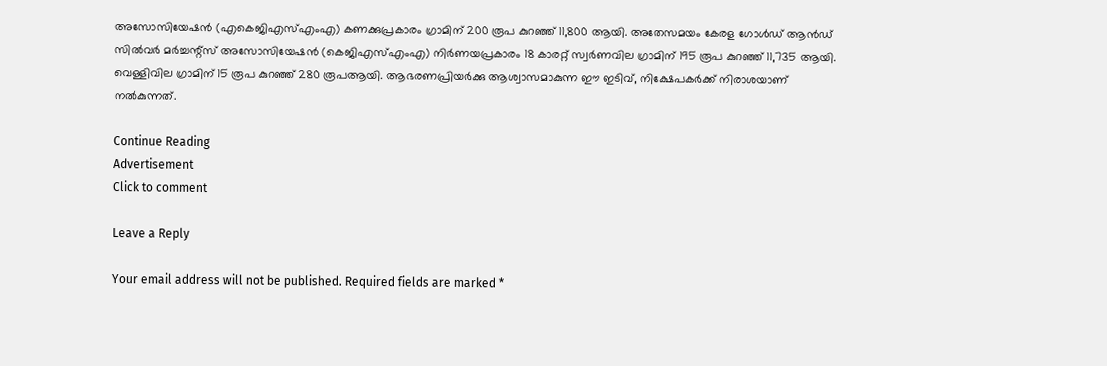അസോസിയേഷന്‍ (എകെജിഎസ്എംഎ) കണക്കുപ്രകാരം ഗ്രാമിന് 200 രൂപ കുറഞ്ഞ് 11,800 ആയി. അതേസമയം കേരള ഗോള്‍ഡ് ആന്‍ഡ് സില്‍വര്‍ മര്‍ച്ചന്റ്‌സ് അസോസിയേഷന്‍ (കെജിഎസ്എംഎ) നിര്‍ണയപ്രകാരം 18 കാരറ്റ് സ്വര്‍ണവില ഗ്രാമിന് 195 രൂപ കുറഞ്ഞ് 11,735 ആയി. വെള്ളിവില ഗ്രാമിന് 15 രൂപ കുറഞ്ഞ് 280 രൂപആയി. ആഭരണപ്രിയര്‍ക്കു ആശ്വാസമാകുന്ന ഈ ഇടിവ്, നിക്ഷേപകര്‍ക്ക് നിരാശയാണ് നല്‍കുന്നത്.

Continue Reading
Advertisement
Click to comment

Leave a Reply

Your email address will not be published. Required fields are marked *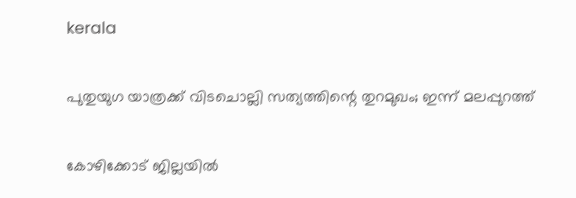kerala

പുതുയുഗ യാത്രക്ക് വിടചൊല്ലി സത്യത്തിന്റെ തുറമുഖം; ഇന്ന് മലപ്പുറത്ത്

കോഴിക്കോട് ജില്ലയില്‍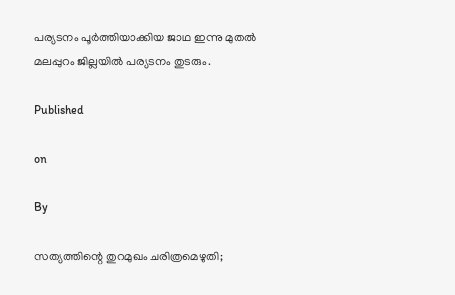പര്യടനം പൂര്‍ത്തിയാക്കിയ ജാഥ ഇന്നു മുതല്‍ മലപ്പുറം ജില്ലയില്‍ പര്യടനം തുടരും.

Published

on

By

സത്യത്തിന്റെ തുറമുഖം ചരിത്രമെഴുതി;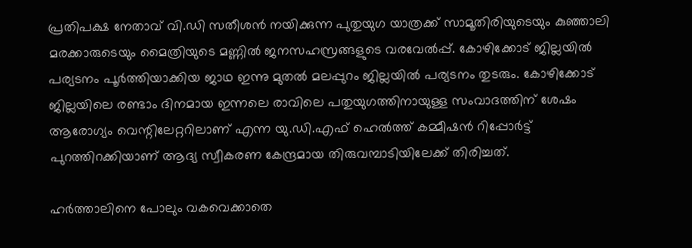പ്രതിപക്ഷ നേതാവ് വി.ഡി സതീശന്‍ നയിക്കുന്ന പുതുയുഗ യാത്രക്ക് സാമൂതിരിയുടെയും കുഞ്ഞാലി മരക്കാരുടെയും മൈത്രിയുടെ മണ്ണില്‍ ജനസഹസ്രങ്ങളുടെ വരവേല്‍പ്പ്. കോഴിക്കോട് ജില്ലയില്‍ പര്യടനം പൂര്‍ത്തിയാക്കിയ ജാഥ ഇന്നു മുതല്‍ മലപ്പുറം ജില്ലയില്‍ പര്യടനം തുടരും. കോഴിക്കോട് ജില്ലയിലെ രണ്ടാം ദിനമായ ഇന്നലെ രാവിലെ പതുയുഗത്തിനായുള്ള സംവാദത്തിന് ശേഷം ആരോഗ്യം വെന്റിലേറ്ററിലാണ് എന്ന യു.ഡി.എഫ് ഹെല്‍ത്ത് കമ്മീഷന്‍ റിപ്പോര്‍ട്ട് പുറത്തിറക്കിയാണ് ആദ്യ സ്വീകരണ കേന്ദ്രമായ തിരുവമ്പാടിയിലേക്ക് തിരിച്ചത്.

ഹര്‍ത്താലിനെ പോലും വകവെക്കാതെ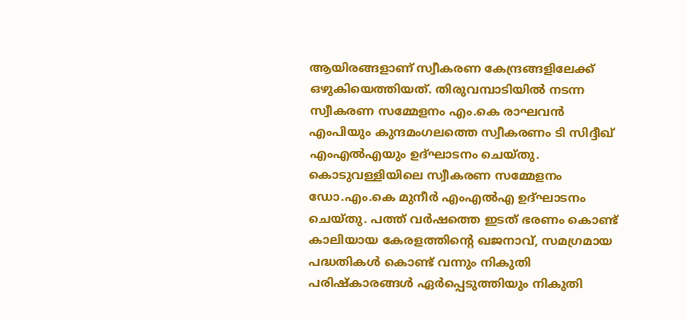ആയിരങ്ങളാണ് സ്വീകരണ കേന്ദ്രങ്ങളിലേക്ക് ഒഴുകിയെത്തിയത്. തിരുവമ്പാടിയില്‍ നടന്ന സ്വീകരണ സമ്മേളനം എം.കെ രാഘവന്‍ എംപിയും കുന്ദമംഗലത്തെ സ്വീകരണം ടി സിദ്ദീഖ് എംഎല്‍എയും ഉദ്ഘാടനം ചെയ്തു. കൊടുവള്ളിയിലെ സ്വീകരണ സമ്മേളനം ഡോ.എം.കെ മുനീര്‍ എംഎല്‍എ ഉദ്ഘാടനം ചെയ്തു. പത്ത് വര്‍ഷത്തെ ഇടത് ഭരണം കൊണ്ട് കാലിയായ കേരളത്തിന്റെ ഖജനാവ്, സമഗ്രമായ പദ്ധതികള്‍ കൊണ്ട് വന്നും നികുതി പരിഷ്‌കാരങ്ങള്‍ ഏര്‍പ്പെടുത്തിയും നികുതി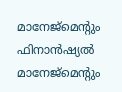മാനേജ്മെന്റും ഫിനാന്‍ഷ്യല്‍ മാനേജ്മെന്റും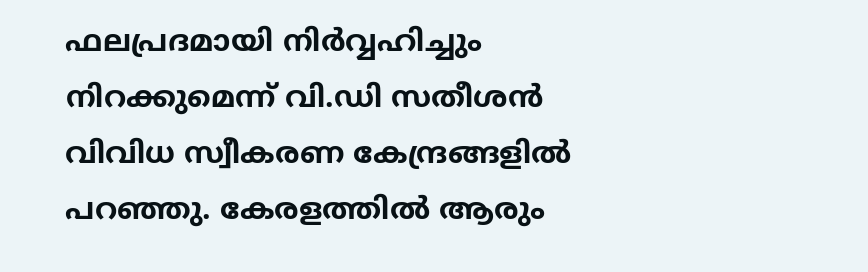ഫലപ്രദമായി നിര്‍വ്വഹിച്ചും നിറക്കുമെന്ന് വി.ഡി സതീശന്‍ വിവിധ സ്വീകരണ കേന്ദ്രങ്ങളില്‍ പറഞ്ഞു. കേരളത്തില്‍ ആരും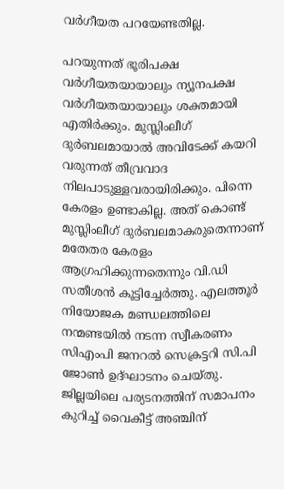വര്‍ഗീയത പറയേണ്ടതില്ല.

പറയുന്നത് ഭൂരിപക്ഷ വര്‍ഗീയതയായാലും ന്യൂനപക്ഷ വര്‍ഗീയതയായാലും ശക്തമായി എതിര്‍ക്കും. മുസ്ലിംലീഗ് ദുര്‍ബലമായാല്‍ അവിടേക്ക് കയറി വരുന്നത് തീവ്രവാദ നിലപാടുള്ളവരായിരിക്കും. പിന്നെ കേരളം ഉണ്ടാകില്ല. അത് കൊണ്ട് മുസ്ലിംലീഗ് ദുര്‍ബലമാകരുതെന്നാണ് മതേതര കേരളം ആഗ്രഹിക്കുന്നതെന്നും വി.ഡി സതീശന്‍ കൂട്ടിച്ചേര്‍ത്തു. എലത്തൂര്‍ നിയോജക മണ്ഡലത്തിലെ നന്മണ്ടയില്‍ നടന്ന സ്വീകരണം സിഎംപി ജനറല്‍ സെക്രട്ടറി സി.പി ജോണ്‍ ഉദ്ഘാടനം ചെയ്തു. ജില്ലയിലെ പര്യടനത്തിന് സമാപനം കുറിച്ച് വൈകീട്ട് അഞ്ചിന്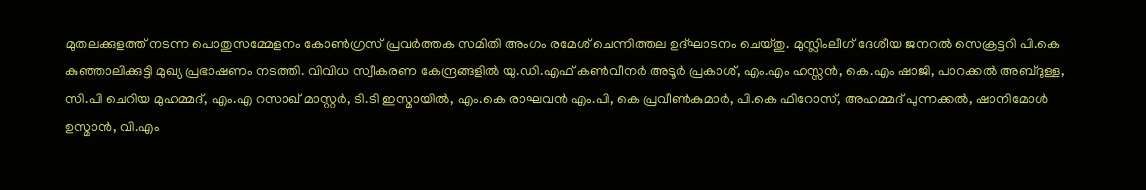മുതലക്കുളത്ത് നടന്ന പൊതുസമ്മേളനം കോണ്‍ഗ്രസ് പ്രവര്‍ത്തക സമിതി അംഗം രമേശ് ചെന്നിത്തല ഉദ്ഘാടനം ചെയ്തു. മുസ്ലിംലീഗ് ദേശീയ ജനറല്‍ സെക്രട്ടറി പി.കെ കുഞ്ഞാലിക്കുട്ടി മുഖ്യ പ്രഭാഷണം നടത്തി. വിവിധ സ്വീകരണ കേന്ദ്രങ്ങളില്‍ യു.ഡി.എഫ് കണ്‍വീനര്‍ അടൂര്‍ പ്രകാശ്, എം.എം ഹസ്സന്‍, കെ.എം ഷാജി, പാറക്കല്‍ അബ്ദുള്ള, സി.പി ചെറിയ മുഹമ്മദ്, എം.എ റസാഖ് മാസ്റ്റര്‍, ടി.ടി ഇസ്മായില്‍, എം.കെ രാഘവന്‍ എം.പി, കെ പ്രവീണ്‍കുമാര്‍, പി.കെ ഫിറോസ്, അഹമ്മദ് പുന്നക്കല്‍, ഷാനിമോള്‍ ഉസ്മാന്‍, വി.എം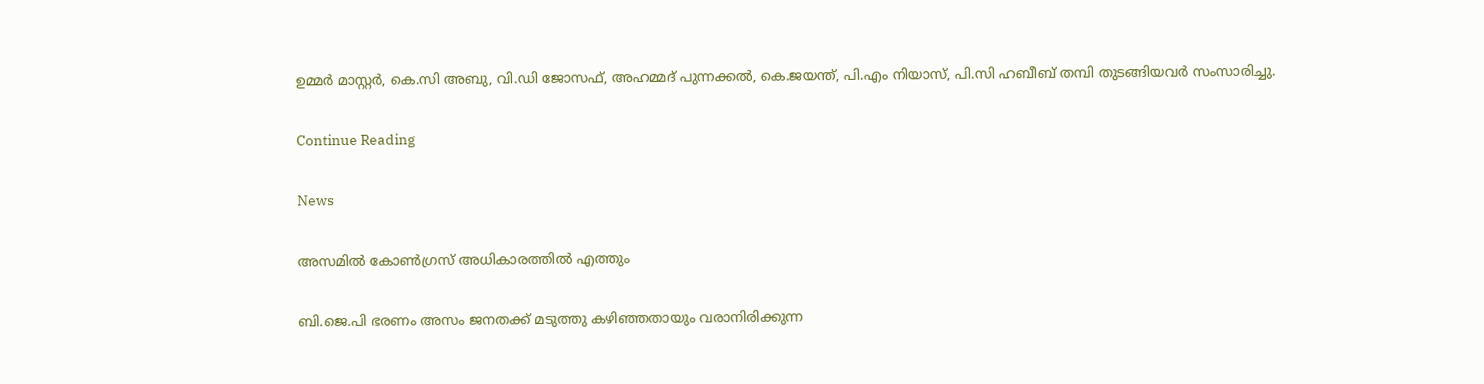ഉമ്മര്‍ മാസ്റ്റര്‍, കെ.സി അബു, വി.ഡി ജോസഫ്, അഹമ്മദ് പുന്നക്കല്‍, കെ.ജയന്ത്, പി.എം നിയാസ്, പി.സി ഹബീബ് തമ്പി തുടങ്ങിയവര്‍ സംസാരിച്ചു.

Continue Reading

News

അസമില്‍ കോണ്‍ഗ്രസ് അധികാരത്തില്‍ എത്തും

ബി.ജെ.പി ഭരണം അസം ജനതക്ക് മടുത്തു കഴിഞ്ഞതായും വരാനിരിക്കുന്ന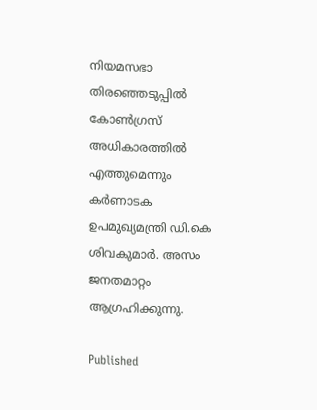നിയമസഭാ തിരഞ്ഞെടുപ്പില്‍ കോണ്‍ഗ്രസ് അധികാരത്തില്‍ എത്തുമെന്നും കര്‍ണാടക ഉപമുഖ്യമന്ത്രി ഡി.കെ ശിവകുമാര്‍. അസം ജനതമാറ്റം ആഗ്രഹിക്കുന്നു.

Published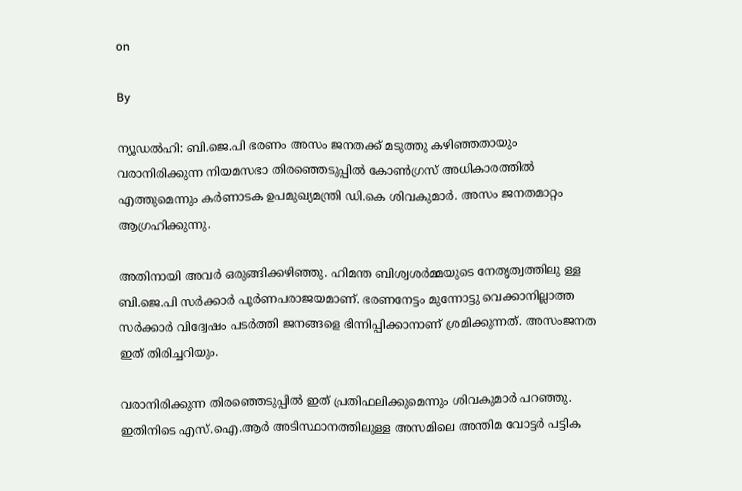on

By

ന്യൂഡല്‍ഹി: ബി.ജെ.പി ഭരണം അസം ജനതക്ക് മടുത്തു കഴിഞ്ഞതായും വരാനിരിക്കുന്ന നിയമസഭാ തിരഞ്ഞെടുപ്പില്‍ കോണ്‍ഗ്രസ് അധികാരത്തില്‍ എത്തുമെന്നും കര്‍ണാടക ഉപമുഖ്യമന്ത്രി ഡി.കെ ശിവകുമാര്‍. അസം ജനതമാറ്റം ആഗ്രഹിക്കുന്നു.

അതിനായി അവര്‍ ഒരുങ്ങിക്കഴിഞ്ഞു. ഹിമന്ത ബിശ്വശര്‍മ്മയുടെ നേതൃത്വത്തിലു ള്ള ബി.ജെ.പി സര്‍ക്കാര്‍ പൂര്‍ണപരാജയമാണ്. ഭരണനേട്ടം മുന്നോട്ടു വെക്കാനില്ലാത്ത സര്‍ക്കാര്‍ വിദ്വേഷം പടര്‍ത്തി ജനങ്ങളെ ഭിന്നിപ്പിക്കാനാണ് ശ്രമിക്കുന്നത്. അസംജനത ഇത് തിരിച്ചറിയും.

വരാനിരിക്കുന്ന തിരഞ്ഞെടുപ്പില്‍ ഇത് പ്രതിഫലിക്കുമെന്നും ശിവകുമാര്‍ പറഞ്ഞു. ഇതിനിടെ എസ്.ഐ.ആര്‍ അടിസ്ഥാനത്തിലുള്ള അസമിലെ അന്തിമ വോട്ടര്‍ പട്ടിക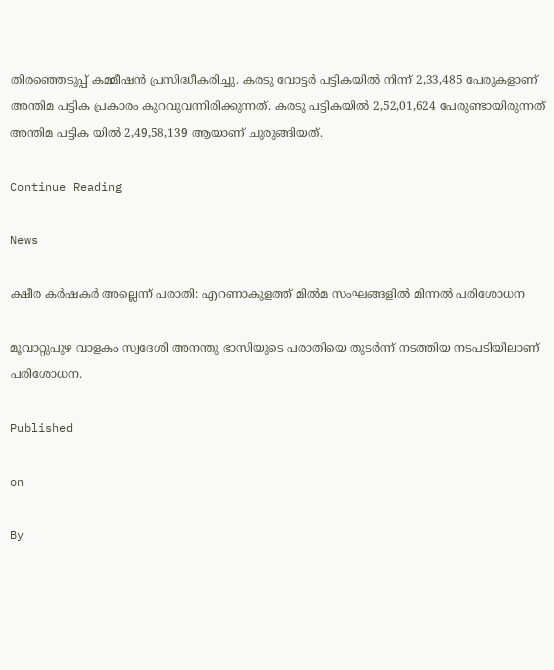തിരഞ്ഞെടുപ്പ് കമ്മീഷന്‍ പ്രസിദ്ധീകരിച്ചു. കരടു വോട്ടര്‍ പട്ടികയില്‍ നിന്ന് 2,33,485 പേരുകളാണ് അന്തിമ പട്ടിക പ്രകാരം കുറവുവന്നിരിക്കുന്നത്. കരടു പട്ടികയില്‍ 2,52,01,624 പേരുണ്ടായിരുന്നത് അന്തിമ പട്ടിക യില്‍ 2,49,58,139 ആയാണ് ചുരുങ്ങിയത്.

Continue Reading

News

ക്ഷീര കര്‍ഷകര്‍ അല്ലെന്ന് പരാതി: എറണാകുളത്ത് മില്‍മ സംഘങ്ങളില്‍ മിന്നല്‍ പരിശോധന

മൂവാറ്റുപുഴ വാളകം സ്വദേശി അനന്തു ഭാസിയുടെ പരാതിയെ തുടര്‍ന്ന് നടത്തിയ നടപടിയിലാണ് പരിശോധന.

Published

on

By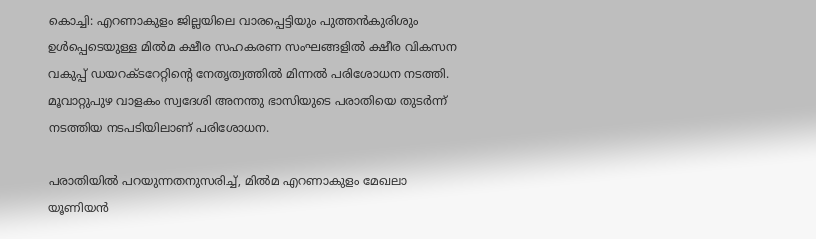കൊച്ചി: എറണാകുളം ജില്ലയിലെ വാരപ്പെട്ടിയും പുത്തന്‍കുരിശും ഉള്‍പ്പെടെയുള്ള മില്‍മ ക്ഷീര സഹകരണ സംഘങ്ങളില്‍ ക്ഷീര വികസന വകുപ്പ് ഡയറക്ടറേറ്റിന്റെ നേതൃത്വത്തില്‍ മിന്നല്‍ പരിശോധന നടത്തി. മൂവാറ്റുപുഴ വാളകം സ്വദേശി അനന്തു ഭാസിയുടെ പരാതിയെ തുടര്‍ന്ന് നടത്തിയ നടപടിയിലാണ് പരിശോധന.

പരാതിയില്‍ പറയുന്നതനുസരിച്ച്, മില്‍മ എറണാകുളം മേഖലാ യൂണിയന്‍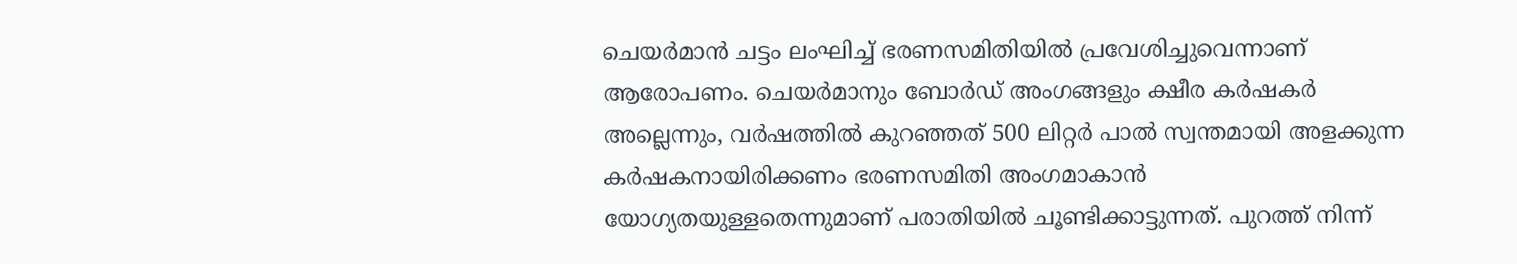ചെയര്‍മാന്‍ ചട്ടം ലംഘിച്ച് ഭരണസമിതിയില്‍ പ്രവേശിച്ചുവെന്നാണ് ആരോപണം. ചെയര്‍മാനും ബോര്‍ഡ് അംഗങ്ങളും ക്ഷീര കര്‍ഷകര്‍ അല്ലെന്നും, വര്‍ഷത്തില്‍ കുറഞ്ഞത് 500 ലിറ്റര്‍ പാല്‍ സ്വന്തമായി അളക്കുന്ന കര്‍ഷകനായിരിക്കണം ഭരണസമിതി അംഗമാകാന്‍ യോഗ്യതയുള്ളതെന്നുമാണ് പരാതിയില്‍ ചൂണ്ടിക്കാട്ടുന്നത്. പുറത്ത് നിന്ന്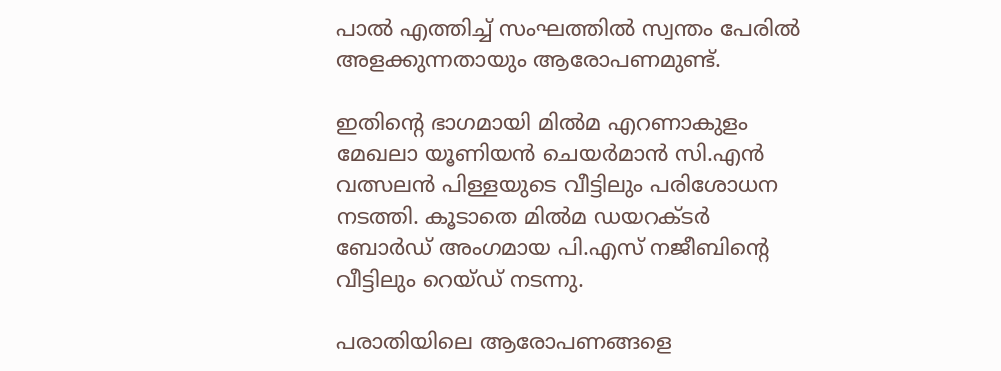പാല്‍ എത്തിച്ച് സംഘത്തില്‍ സ്വന്തം പേരില്‍ അളക്കുന്നതായും ആരോപണമുണ്ട്.

ഇതിന്റെ ഭാഗമായി മില്‍മ എറണാകുളം മേഖലാ യൂണിയന്‍ ചെയര്‍മാന്‍ സി.എന്‍ വത്സലന്‍ പിള്ളയുടെ വീട്ടിലും പരിശോധന നടത്തി. കൂടാതെ മില്‍മ ഡയറക്ടര്‍ ബോര്‍ഡ് അംഗമായ പി.എസ് നജീബിന്റെ വീട്ടിലും റെയ്ഡ് നടന്നു.

പരാതിയിലെ ആരോപണങ്ങളെ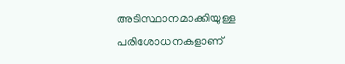അടിസ്ഥാനമാക്കിയുള്ള പരിശോധനകളാണ്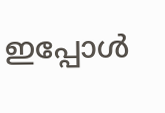ഇപ്പോള്‍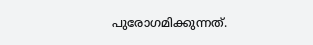പുരോഗമിക്കുന്നത്.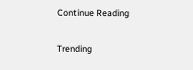Continue Reading

Trending